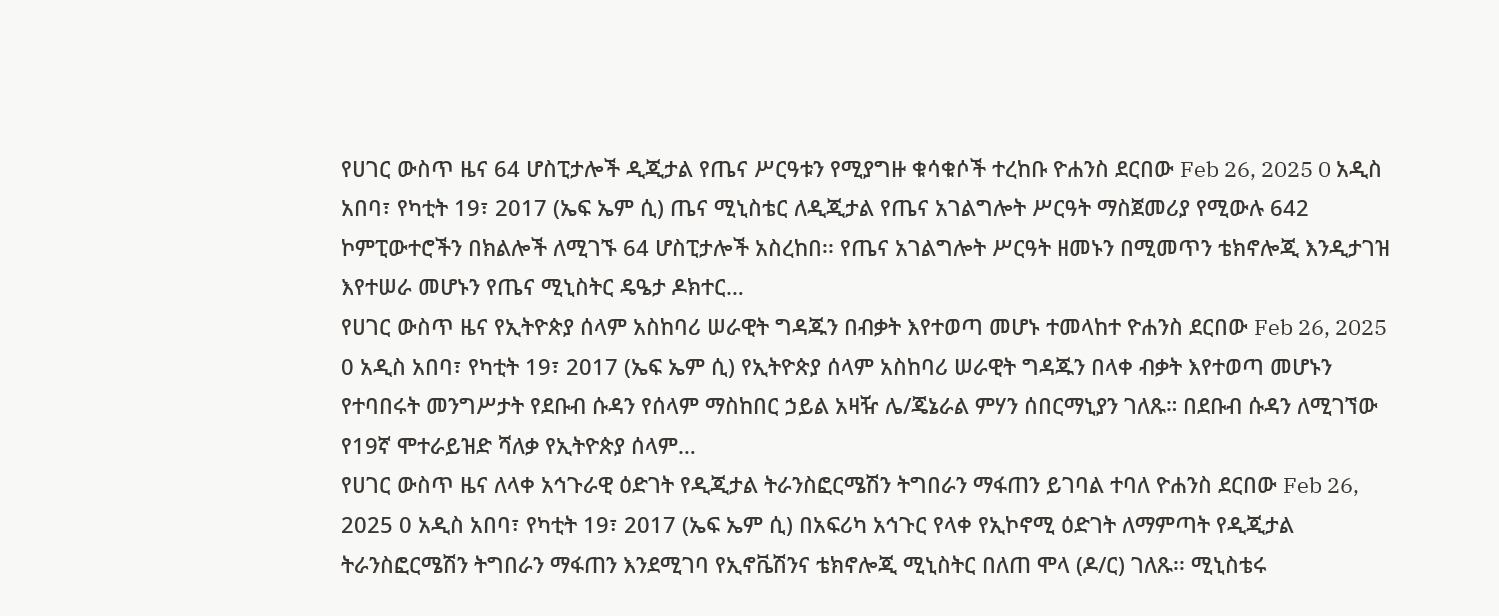የሀገር ውስጥ ዜና 64 ሆስፒታሎች ዲጂታል የጤና ሥርዓቱን የሚያግዙ ቁሳቁሶች ተረከቡ ዮሐንስ ደርበው Feb 26, 2025 0 አዲስ አበባ፣ የካቲት 19፣ 2017 (ኤፍ ኤም ሲ) ጤና ሚኒስቴር ለዲጂታል የጤና አገልግሎት ሥርዓት ማስጀመሪያ የሚውሉ 642 ኮምፒውተሮችን በክልሎች ለሚገኙ 64 ሆስፒታሎች አስረከበ፡፡ የጤና አገልግሎት ሥርዓት ዘመኑን በሚመጥን ቴክኖሎጂ እንዲታገዝ እየተሠራ መሆኑን የጤና ሚኒስትር ዴዔታ ዶክተር…
የሀገር ውስጥ ዜና የኢትዮጵያ ሰላም አስከባሪ ሠራዊት ግዳጁን በብቃት እየተወጣ መሆኑ ተመላከተ ዮሐንስ ደርበው Feb 26, 2025 0 አዲስ አበባ፣ የካቲት 19፣ 2017 (ኤፍ ኤም ሲ) የኢትዮጵያ ሰላም አስከባሪ ሠራዊት ግዳጁን በላቀ ብቃት እየተወጣ መሆኑን የተባበሩት መንግሥታት የደቡብ ሱዳን የሰላም ማስከበር ኃይል አዛዥ ሌ/ጄኔራል ምሃን ሰበርማኒያን ገለጹ። በደቡብ ሱዳን ለሚገኘው የ19ኛ ሞተራይዝድ ሻለቃ የኢትዮጵያ ሰላም…
የሀገር ውስጥ ዜና ለላቀ አኅጉራዊ ዕድገት የዲጂታል ትራንስፎርሜሽን ትግበራን ማፋጠን ይገባል ተባለ ዮሐንስ ደርበው Feb 26, 2025 0 አዲስ አበባ፣ የካቲት 19፣ 2017 (ኤፍ ኤም ሲ) በአፍሪካ አኅጉር የላቀ የኢኮኖሚ ዕድገት ለማምጣት የዲጂታል ትራንስፎርሜሽን ትግበራን ማፋጠን እንደሚገባ የኢኖቬሽንና ቴክኖሎጂ ሚኒስትር በለጠ ሞላ (ዶ/ር) ገለጹ፡፡ ሚኒስቴሩ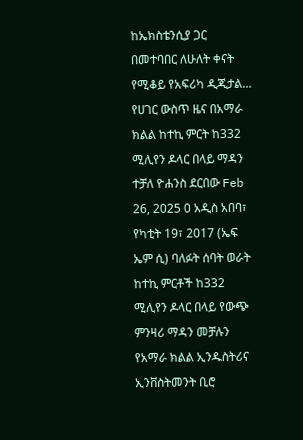ከኤክስቴንሲያ ጋር በመተባበር ለሁለት ቀናት የሚቆይ የአፍሪካ ዲጂታል…
የሀገር ውስጥ ዜና በአማራ ክልል ከተኪ ምርት ከ332 ሚሊየን ዶላር በላይ ማዳን ተቻለ ዮሐንስ ደርበው Feb 26, 2025 0 አዲስ አበባ፣ የካቲት 19፣ 2017 (ኤፍ ኤም ሲ) ባለፉት ሰባት ወራት ከተኪ ምርቶች ከ332 ሚሊየን ዶላር በላይ የውጭ ምንዛሪ ማዳን መቻሉን የአማራ ክልል ኢንዱስትሪና ኢንቨስትመንት ቢሮ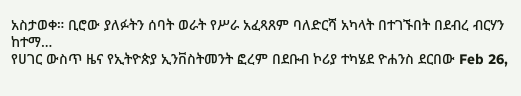አስታወቀ። ቢሮው ያለፉትን ሰባት ወራት የሥራ አፈጻጸም ባለድርሻ አካላት በተገኙበት በደብረ ብርሃን ከተማ…
የሀገር ውስጥ ዜና የኢትዮጵያ ኢንቨስትመንት ፎረም በደቡብ ኮሪያ ተካሄደ ዮሐንስ ደርበው Feb 26,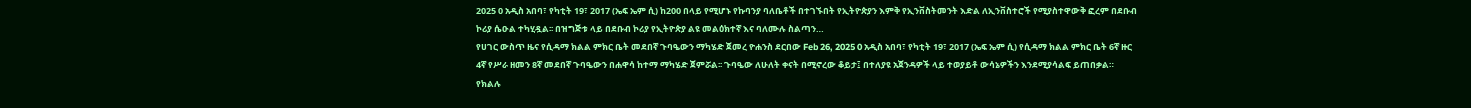2025 0 አዲስ አበባ፣ የካቲት 19፣ 2017 (ኤፍ ኤም ሲ) ከ200 በላይ የሚሆኑ የኩባንያ ባለቤቶች በተገኙበት የኢትዮጵያን እምቅ የኢንቨስትመንት እድል ለኢንቨስተሮች የሚያስተዋውቅ ፎረም በደቡብ ኮሪያ ሴዑል ተካሂዷል፡፡ በዝግጅቱ ላይ በደቡብ ኮሪያ የኢትዮጵያ ልዩ መልዕክተኛ እና ባለሙሉ ስልጣን…
የሀገር ውስጥ ዜና የሲዳማ ክልል ምክር ቤት መደበኛ ጉባዔውን ማካሄድ ጀመረ ዮሐንስ ደርበው Feb 26, 2025 0 አዲስ አበባ፣ የካቲት 19፣ 2017 (ኤፍ ኤም ሲ) የሲዳማ ክልል ምክር ቤት 6ኛ ዙር 4ኛ የሥራ ዘመን 8ኛ መደበኛ ጉባዔውን በሐዋሳ ከተማ ማካሄድ ጀምሯል፡፡ ጉባዔው ለሁለት ቀናት በሚኖረው ቆይታ፤ በተለያዩ አጀንዳዎች ላይ ተወያይቶ ውሳኔዎችን እንደሚያሳልፍ ይጠበቃል። የክልሉ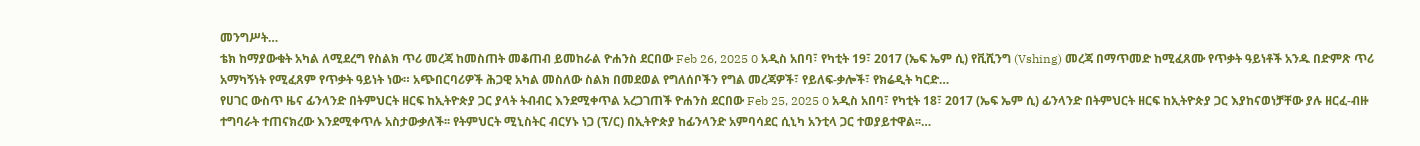መንግሥት…
ቴክ ከማያውቁት አካል ለሚደረግ የስልክ ጥሪ መረጃ ከመስጠት መቆጠብ ይመከራል ዮሐንስ ደርበው Feb 26, 2025 0 አዲስ አበባ፣ የካቲት 19፣ 2017 (ኤፍ ኤም ሲ) የቪሺንግ (Vshing) መረጃ በማጥመድ ከሚፈጸሙ የጥቃት ዓይነቶች አንዱ በድምጽ ጥሪ አማካኝነት የሚፈጸም የጥቃት ዓይነት ነው። አጭበርባሪዎች ሕጋዊ አካል መስለው ስልክ በመደወል የግለሰቦችን የግል መረጃዎች፣ የይለፍ-ቃሎች፣ የክሬዲት ካርድ…
የሀገር ውስጥ ዜና ፊንላንድ በትምህርት ዘርፍ ከኢትዮጵያ ጋር ያላት ትብብር እንደሚቀጥል አረጋገጠች ዮሐንስ ደርበው Feb 25, 2025 0 አዲስ አበባ፣ የካቲት 18፣ 2017 (ኤፍ ኤም ሲ) ፊንላንድ በትምህርት ዘርፍ ከኢትዮጵያ ጋር እያከናወነቻቸው ያሉ ዘርፈ-ብዙ ተግባራት ተጠናክረው እንደሚቀጥሉ አስታውቃለች፡፡ የትምህርት ሚኒስትር ብርሃኑ ነጋ (ፕ/ር) በኢትዮጵያ ከፊንላንድ አምባሳደር ሲኒካ አንቲላ ጋር ተወያይተዋል፡፡…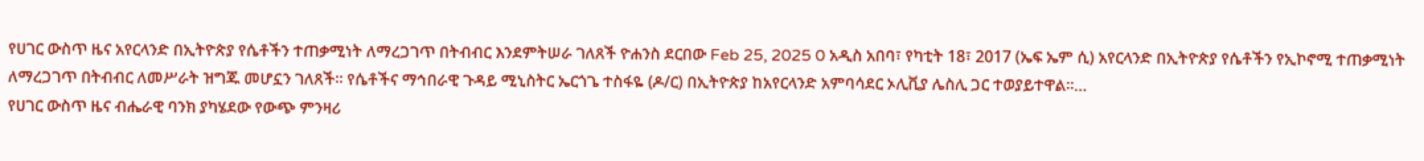የሀገር ውስጥ ዜና አየርላንድ በኢትዮጵያ የሴቶችን ተጠቃሚነት ለማረጋገጥ በትብብር እንደምትሠራ ገለጸች ዮሐንስ ደርበው Feb 25, 2025 0 አዲስ አበባ፣ የካቲት 18፣ 2017 (ኤፍ ኤም ሲ) አየርላንድ በኢትዮጵያ የሴቶችን የኢኮኖሚ ተጠቃሚነት ለማረጋገጥ በትብብር ለመሥራት ዝግጁ መሆኗን ገለጸች፡፡ የሴቶችና ማኅበራዊ ጉዳይ ሚኒስትር ኤርጎጌ ተስፋዬ (ዶ/ር) በኢትዮጵያ ከአየርላንድ አምባሳደር ኦሊቪያ ሌስሊ ጋር ተወያይተዋል፡፡…
የሀገር ውስጥ ዜና ብሔራዊ ባንክ ያካሄደው የውጭ ምንዛሪ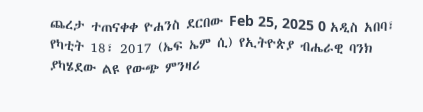ጨረታ ተጠናቀቀ ዮሐንስ ደርበው Feb 25, 2025 0 አዲስ አበባ፣ የካቲት 18፣ 2017 (ኤፍ ኤም ሲ) የኢትዮጵያ ብሔራዊ ባንክ ያካሄደው ልዩ የውጭ ምንዛሪ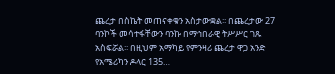ጨረታ በስኬት መጠናቀቁን አስታውቋል፡፡ በጨረታው 27 ባንኮች መሳተፋቸውን ባንኩ በማኅበራዊ ትሥሥር ገጹ አስፍሯል፡፡ በዚህም አማካይ የምንዛሪ ጨረታ ዋጋ አንድ የአሜሪካን ዶላር 135…